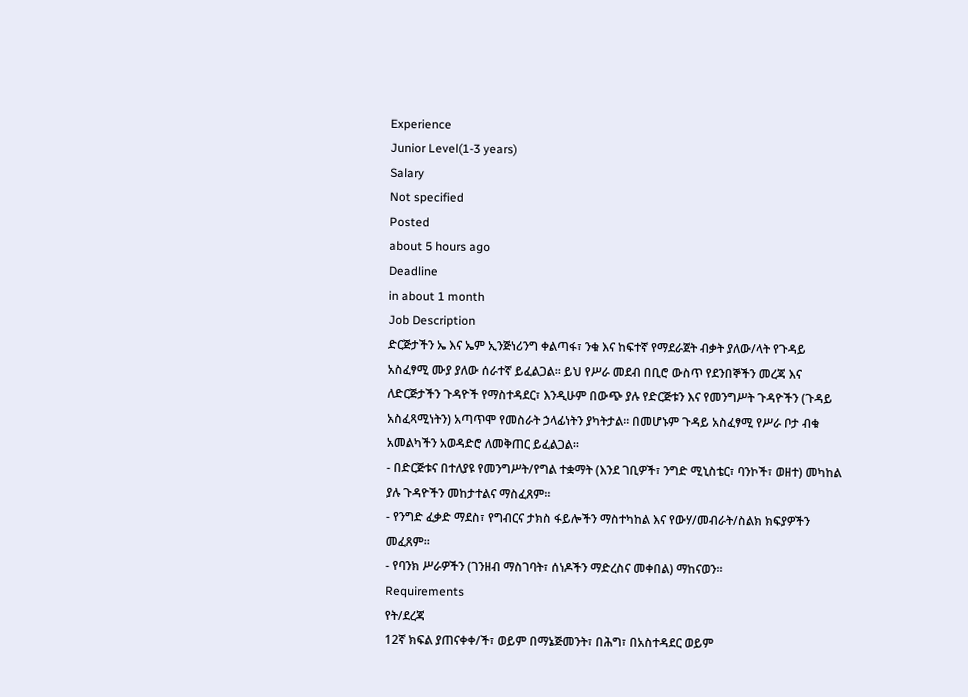Experience
Junior Level(1-3 years)
Salary
Not specified
Posted
about 5 hours ago
Deadline
in about 1 month
Job Description
ድርጅታችን ኤ እና ኤም ኢንጅነሪንግ ቀልጣፋ፣ ንቁ እና ከፍተኛ የማደራጀት ብቃት ያለው/ላት የጉዳይ አስፈፃሚ ሙያ ያለው ሰራተኛ ይፈልጋል። ይህ የሥራ መደብ በቢሮ ውስጥ የደንበኞችን መረጃ እና ለድርጅታችን ጉዳዮች የማስተዳደር፣ እንዲሁም በውጭ ያሉ የድርጅቱን እና የመንግሥት ጉዳዮችን (ጉዳይ አስፈጻሚነትን) አጣጥሞ የመስራት ኃላፊነትን ያካትታል። በመሆኑም ጉዳይ አስፈፃሚ የሥራ ቦታ ብቁ አመልካችን አወዳድሮ ለመቅጠር ይፈልጋል፡፡
- በድርጅቱና በተለያዩ የመንግሥት/የግል ተቋማት (እንደ ገቢዎች፣ ንግድ ሚኒስቴር፣ ባንኮች፣ ወዘተ) መካከል ያሉ ጉዳዮችን መከታተልና ማስፈጸም።
- የንግድ ፈቃድ ማደስ፣ የግብርና ታክስ ፋይሎችን ማስተካከል እና የውሃ/መብራት/ስልክ ክፍያዎችን መፈጸም።
- የባንክ ሥራዎችን (ገንዘብ ማስገባት፣ ሰነዶችን ማድረስና መቀበል) ማከናወን።
Requirements
የት/ደረጃ
12ኛ ክፍል ያጠናቀቀ/ች፣ ወይም በማኔጅመንት፣ በሕግ፣ በአስተዳደር ወይም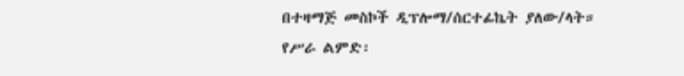በተዛማጅ መስኮች ዲፕሎማ/ሰርተፊኬት ያለው/ላት።
የሥራ ልምድ፡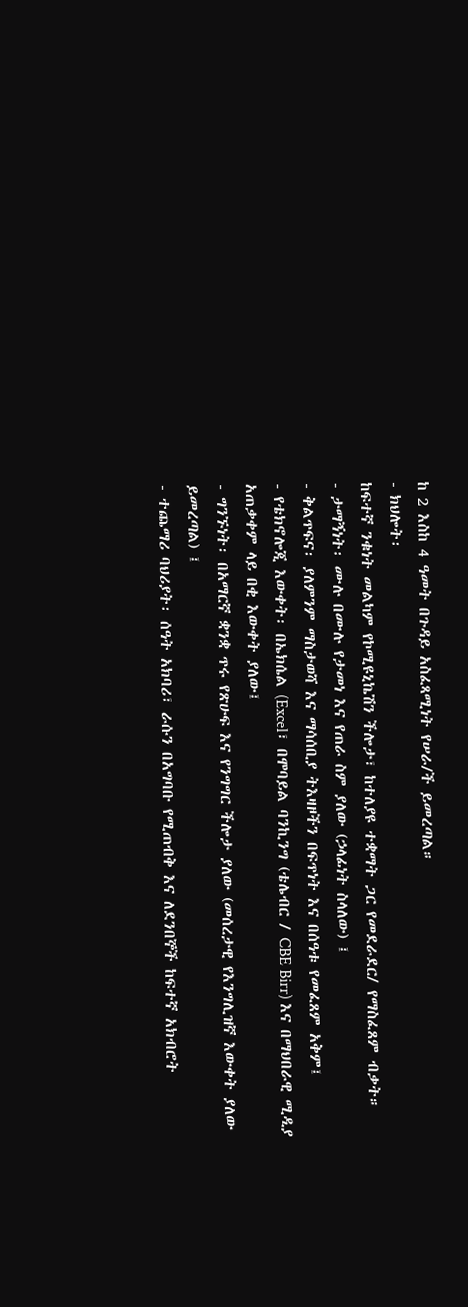ከ 2 እስከ 4 ዓመት በጉዳይ አስፈጻሚነት የሠራ/ች ይመረጣል።
- ክህሎት፡
ከፍተኛ ንቁነት መልካም የኮሚዩኒኬሽን ችሎታ፣ ከተለያዩ ተቋማት ጋር የመደራደር/ የማስፈጸም ብቃት።
- ታማኝነት፡ ሙሉ በሙሉ የታመነ እና የጠራ ስም ያለው (ኃላፊነት ስላለው) ፤
- ቅልጥፍና፡ ያለምንም ማስታወሻ እና ማሳሰቢያ ትእዛዞችን በፍጥነት እና በሰዓቱ የመፈጸም አቅም፤
- የቴክኖሎጂ እውቀት፡ በኤክሴል (Excel፣ በሞባይል ባንኪንግ (ቴሌብር / CBE Birr) እና በማህበራዊ ሚዲያ አጠቃቀም ላይ በቂ እውቀት ያለው፤
- ግንኙነት፡ በአማርኛ ቋንቋ ጥሩ የጽሁፍ እና የንግግር ችሎታ ያለው (መሰረታዊ የእንግሊዝኛ እውቀት ያለው ይመረጣል) ፤
- ተጨማሪ ባህሪያት፡ ሰዓት አክባሪ፣ ራሱን በአግባቡ የሚጠብቅ እና ለደንበኞች ከፍተኛ አክብሮት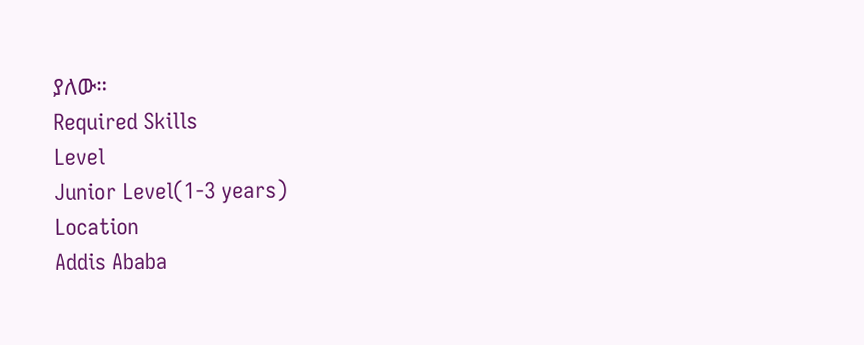ያለው።
Required Skills
Level
Junior Level(1-3 years)
Location
Addis Ababa